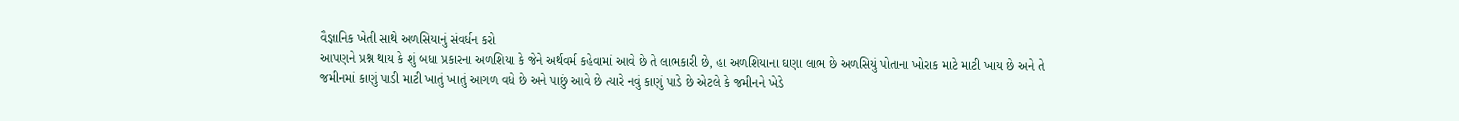વૈજ્ઞાનિક ખેતી સાથે અળસિયાનું સંવર્ધન કરો
આપણને પ્રશ્ન થાય કે શું બધા પ્રકારના અળશિયા કે જેને અર્થવર્મ કહેવામાં આવે છે તે લાભકારી છે, હા અળશિયાના ઘણા લાભ છે અળસિયું પોતાના ખોરાક માટે માટી ખાય છે અને તે જમીનમાં કાણું પાડી માટી ખાતું ખાતું આગળ વધે છે અને પાછું આવે છે ત્યારે નવું કાણું પાડે છે એટલે કે જમીનને ખેડે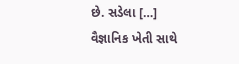છે. સડેલા […]
વૈજ્ઞાનિક ખેતી સાથે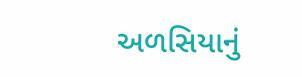અળસિયાનું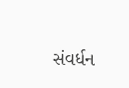સંવર્ધન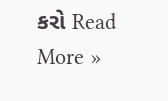કરો Read More »